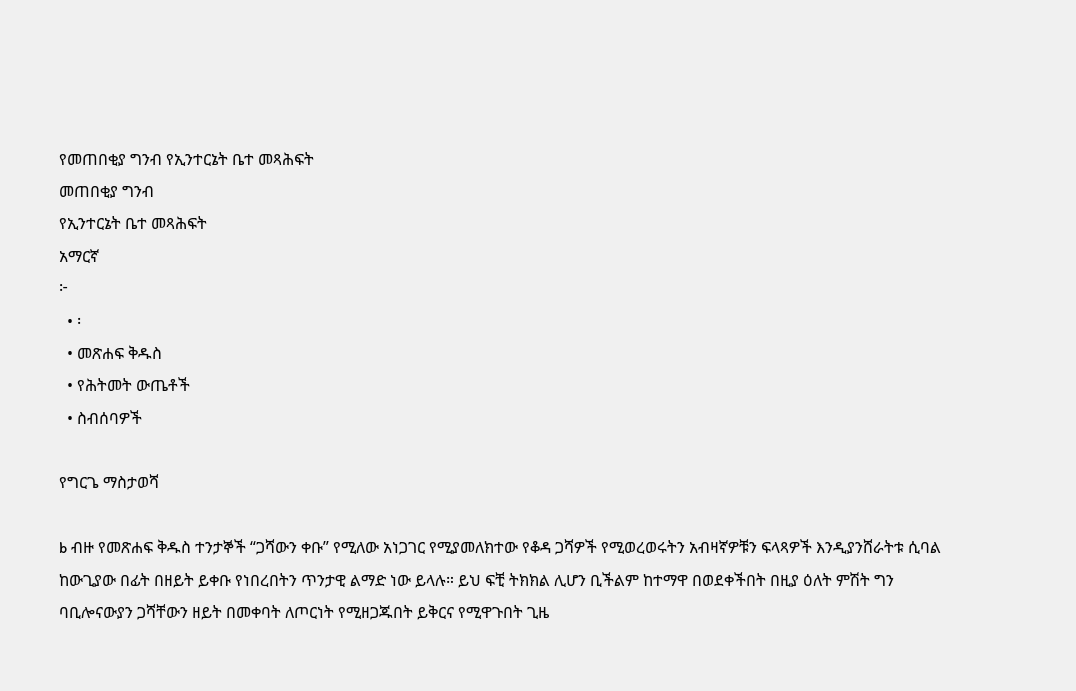የመጠበቂያ ግንብ የኢንተርኔት ቤተ መጻሕፍት
መጠበቂያ ግንብ
የኢንተርኔት ቤተ መጻሕፍት
አማርኛ
፦
  • ፡
  • መጽሐፍ ቅዱስ
  • የሕትመት ውጤቶች
  • ስብሰባዎች

የግርጌ ማስታወሻ

b ብዙ የመጽሐፍ ቅዱስ ተንታኞች “ጋሻውን ቀቡ” የሚለው አነጋገር የሚያመለክተው የቆዳ ጋሻዎች የሚወረወሩትን አብዛኛዎቹን ፍላጻዎች እንዲያንሸራትቱ ሲባል ከውጊያው በፊት በዘይት ይቀቡ የነበረበትን ጥንታዊ ልማድ ነው ይላሉ። ይህ ፍቺ ትክክል ሊሆን ቢችልም ከተማዋ በወደቀችበት በዚያ ዕለት ምሽት ግን ባቢሎናውያን ጋሻቸውን ዘይት በመቀባት ለጦርነት የሚዘጋጁበት ይቅርና የሚዋጉበት ጊዜ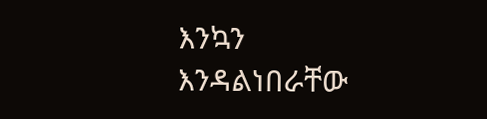እንኳን እንዳልነበራቸው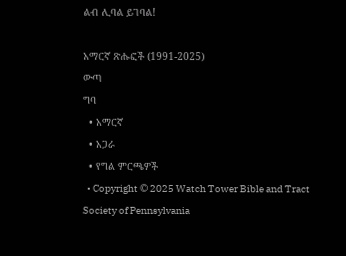ልብ ሊባል ይገባል!

አማርኛ ጽሑፎች (1991-2025)
ውጣ
ግባ
  • አማርኛ
  • አጋራ
  • የግል ምርጫዎች
  • Copyright © 2025 Watch Tower Bible and Tract Society of Pennsylvania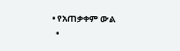• የአጠቃቀም ውል
  •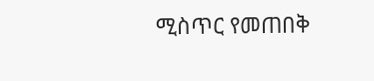ሚስጥር የመጠበቅ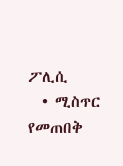ፖሊሲ
  • ሚስጥር የመጠበቅ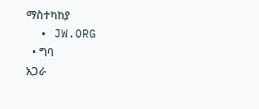ማስተካከያ
  • JW.ORG
  • ግባ
አጋራ